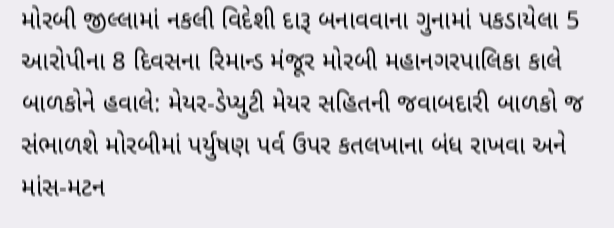મોરબી જીલ્લામાં નકલી વિદેશી દારૂ બનાવવાના ગુનામાં પકડાયેલા 5 આરોપીના 8 દિવસના રિમાન્ડ મંજૂર મોરબી મહાનગરપાલિકા કાલે બાળકોને હવાલે: મેયર-ડેપ્યુટી મેયર સહિતની જવાબદારી બાળકો જ સંભાળશે મોરબીમાં પર્યુષણ પર્વ ઉપર કતલખાના બંધ રાખવા અને માંસ-મટન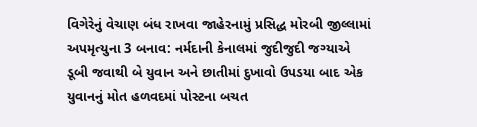વિગેરેનું વેચાણ બંધ રાખવા જાહેરનામું પ્રસિદ્ધ મોરબી જીલ્લામાં અપમૃત્યુના 3 બનાવ: નર્મદાની કેનાલમાં જુદીજુદી જગ્યાએ ડૂબી જવાથી બે યુવાન અને છાતીમાં દુખાવો ઉપડયા બાદ એક યુવાનનું મોત હળવદમાં પોસ્ટના બચત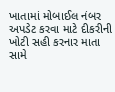ખાતામાં મોબાઈલ નંબર અપડેટ કરવા માટે દીકરીની ખોટી સહી કરનાર માતા સામે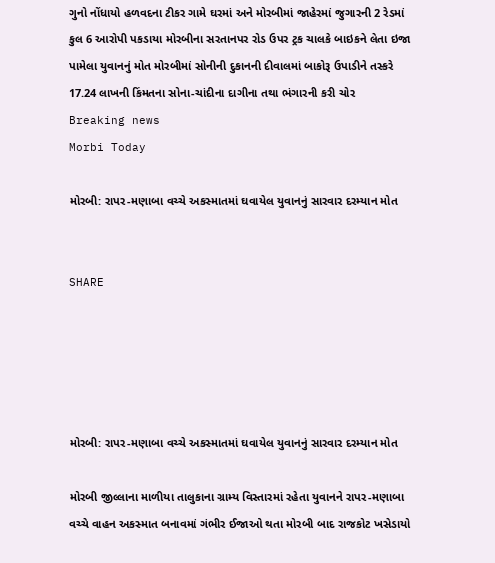ગુનો નોંધાયો હળવદના ટીકર ગામે ઘરમાં અને મોરબીમાં જાહેરમાં જુગારની 2 રેડમાં કુલ 6 આરોપી પકડાયા મોરબીના સરતાનપર રોડ ઉપર ટ્રક ચાલકે બાઇકને લેતા ઇજા પામેલા યુવાનનું મોત મોરબીમાં સોનીની દુકાનની દીવાલમાં બાકોરૂ ઉપાડીને તસ્કરે 17.24 લાખની કિંમતના સોના-ચાંદીના દાગીના તથા ભંગારની કરી ચોર
Breaking news
Morbi Today

મોરબી: રાપર-મણાબા વચ્ચે અકસ્માતમાં ઘવાયેલ યુવાનનું સારવાર દરમ્યાન મોત


SHARE





મોરબી: રાપર-મણાબા વચ્ચે અકસ્માતમાં ઘવાયેલ યુવાનનું સારવાર દરમ્યાન મોત

મોરબી જીલ્લાના માળીયા તાલુકાના ગ્રામ્ય વિસ્તારમાં રહેતા યુવાનને રાપર-મણાબા વચ્ચે વાહન અકસ્માત બનાવમાં ગંભીર ઈજાઓ થતા મોરબી બાદ રાજકોટ ખસેડાયો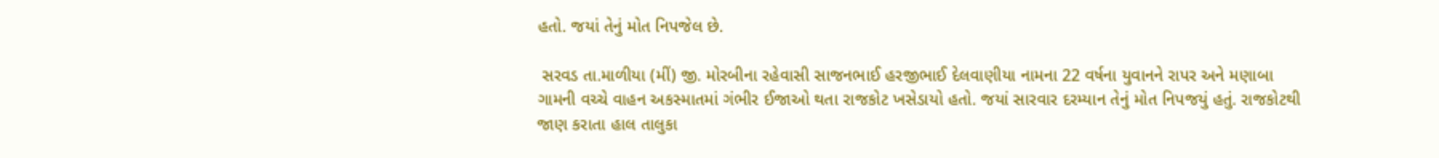હતો. જયાં તેનું મોત નિપજેલ છે.

 સરવડ તા.માળીયા (મીં) જી. મોરબીના રહેવાસી સાજનભાઈ હરજીભાઈ દેલવાણીયા નામના 22 વર્ષના યુવાનને રાપર અને મણાબા ગામની વચ્ચે વાહન અકસ્માતમાં ગંભીર ઈજાઓ થતા રાજકોટ ખસેડાયો હતો. જયાં સારવાર દરમ્યાન તેનું મોત નિપજયું હતું. રાજકોટથી જાણ કરાતા હાલ તાલુકા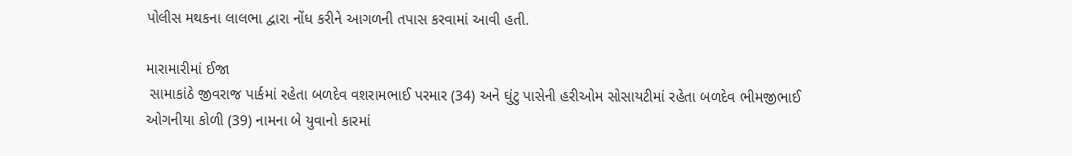પોલીસ મથકના લાલભા દ્વારા નોંધ કરીને આગળની તપાસ કરવામાં આવી હતી.

મારામારીમાં ઈજા
 સામાકાંઠે જીવરાજ પાર્કમાં રહેતા બળદેવ વશરામભાઈ પરમાર (34) અને ઘુંટુ પાસેની હરીઓમ સોસાયટીમાં રહેતા બળદેવ ભીમજીભાઈ ઓગનીયા કોળી (39) નામના બે યુવાનો કારમાં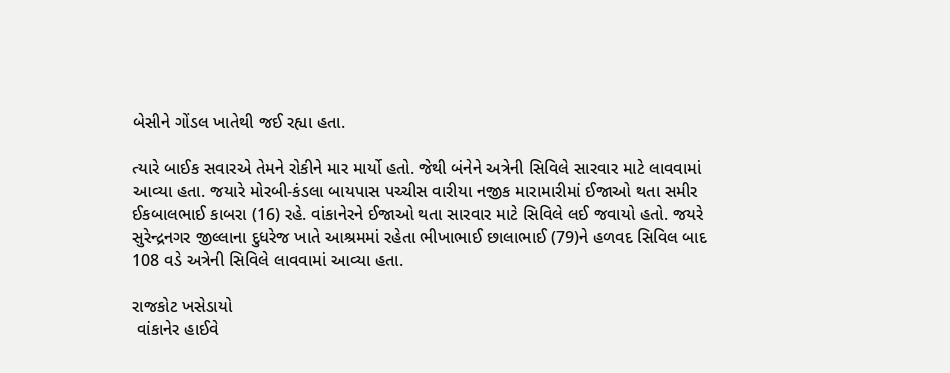બેસીને ગોંડલ ખાતેથી જઈ રહ્યા હતા.

ત્યારે બાઈક સવારએ તેમને રોકીને માર માર્યો હતો. જેથી બંનેને અત્રેની સિવિલે સારવાર માટે લાવવામાં આવ્યા હતા. જયારે મોરબી-કંડલા બાયપાસ પચ્ચીસ વારીયા નજીક મારામારીમાં ઈજાઓ થતા સમીર ઈકબાલભાઈ કાબરા (16) રહે. વાંકાનેરને ઈજાઓ થતા સારવાર માટે સિવિલે લઈ જવાયો હતો. જયરે સુરેન્દ્રનગર જીલ્લાના દુધરેજ ખાતે આશ્રમમાં રહેતા ભીખાભાઈ છાલાભાઈ (79)ને હળવદ સિવિલ બાદ 108 વડે અત્રેની સિવિલે લાવવામાં આવ્યા હતા.

રાજકોટ ખસેડાયો
 વાંકાનેર હાઈવે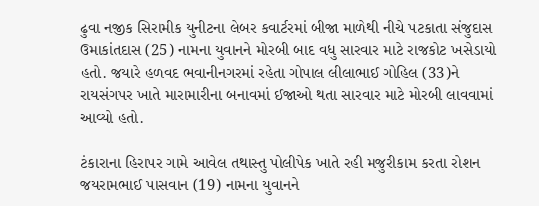ઢુવા નજીક સિરામીક યુનીટના લેબર કવાર્ટરમાં બીજા માળેથી નીચે પટકાતા સંજુદાસ ઉમાકાંતદાસ (25) નામના યુવાનને મોરબી બાદ વધુ સારવાર માટે રાજકોટ ખસેડાયો હતો. જયારે હળવદ ભવાનીનગરમાં રહેતા ગોપાલ લીલાભાઈ ગોહિલ (33)ને રાયસંગપર ખાતે મારામારીના બનાવમાં ઈજાઓ થતા સારવાર માટે મોરબી લાવવામાં આવ્યો હતો.

ટંકારાના હિરાપર ગામે આવેલ તથાસ્તુ પોલીપેક ખાતે રહી મજુરીકામ કરતા રોશન જયરામભાઈ પાસવાન (19) નામના યુવાનને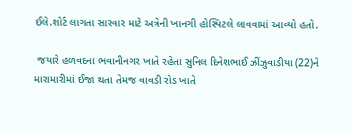ઈલે.શોર્ટ લાગતા સારવાર માટે અત્રેની ખાનગી હોસ્પિટલે લાવવામાં આવ્યો હતો.

 જયારે હળવદના ભવાનીનગર ખાતે રહેતા સુનિલ દિનેશભાઈ ઝીંઝુવાડીયા (22)ને મારામારીમાં ઈજા થતા તેમજ વાવડી રોડ ખાતે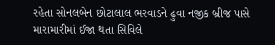રહેતા સોનલબેન છોટાલાલ ભરવાડને ઢુવા નજીક બ્રીજ પાસે મારામારીમાં ઈજા થતા સિવિલે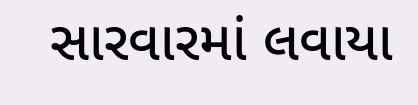સારવારમાં લવાયા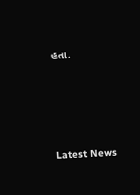હતા.




Latest News